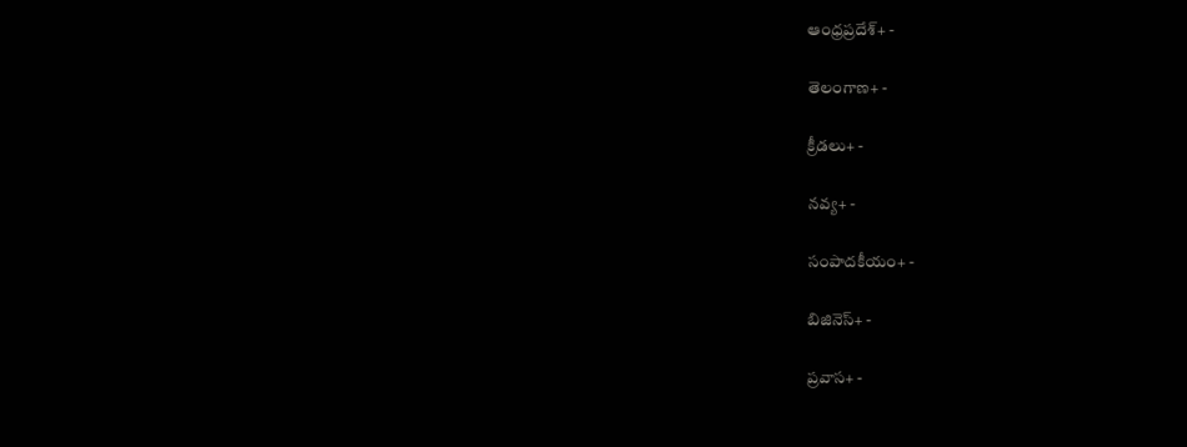ఆంధ్రప్రదేశ్+ -

తెలంగాణ+ -

క్రీడలు+ -

నవ్య+ -

సంపాదకీయం+ -

బిజినెస్+ -

ప్రవాస+ -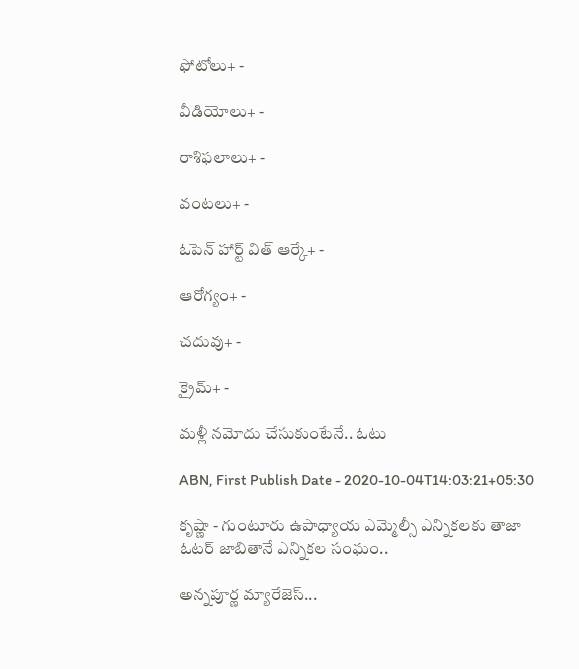ఫోటోలు+ -

వీడియోలు+ -

రాశిఫలాలు+ -

వంటలు+ -

ఓపెన్ హార్ట్ విత్ ఆర్కే+ -

ఆరోగ్యం+ -

చదువు+ -

క్రైమ్+ -

మళ్లీ నమోదు చేసుకుంటేనే.. ఓటు

ABN, First Publish Date - 2020-10-04T14:03:21+05:30

కృష్ణా - గుంటూరు ఉపాధ్యాయ ఎమ్మెల్సీ ఎన్నికలకు తాజా ఓటర్‌ జాబితానే ఎన్నికల సంఘం..

అన్నపూర్ణ మ్యారేజెస్...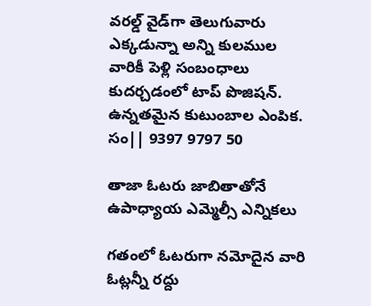వరల్డ్ వైడ్‌గా తెలుగువారు ఎక్కడున్నా అన్ని కులముల వారికీ పెళ్లి సంబంధాలు కుదర్చడంలో టాప్ పొజిషన్. ఉన్నతమైన కుటుంబాల ఎంపిక. సం|| 9397 9797 50

తాజా ఓటరు జాబితాతోనే ఉపాధ్యాయ ఎమ్మెల్సీ ఎన్నికలు

గతంలో ఓటరుగా నమోదైన వారి ఓట్లన్నీ రద్దు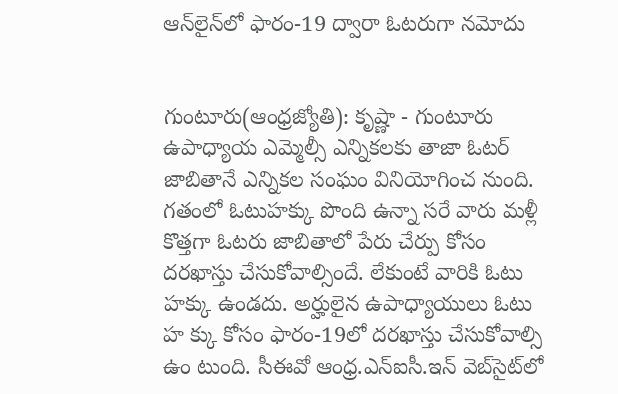ఆన్‌లైన్‌లో ఫారం-19 ద్వారా ఓటరుగా నమోదు


గుంటూరు(ఆంధ్రజ్యోతి): కృష్ణా - గుంటూరు ఉపాధ్యాయ ఎమ్మెల్సీ ఎన్నికలకు తాజా ఓటర్‌ జాబితానే ఎన్నికల సంఘం వినియోగించ నుంది. గతంలో ఓటుహక్కు పొంది ఉన్నా సరే వారు మళ్లీ కొత్తగా ఓటరు జాబితాలో పేరు చేర్పు కోసం దరఖాస్తు చేసుకోవాల్సిందే. లేకుంటే వారికి ఓటు హక్కు ఉండదు. అర్హులైన ఉపాధ్యాయులు ఓటు హ క్కు కోసం ఫారం-19లో దరఖాస్తు చేసుకోవాల్సి ఉం టుంది. సీఈవో ఆంధ్ర.ఎన్‌ఐసీ.ఇన్‌ వెబ్‌సైట్‌లో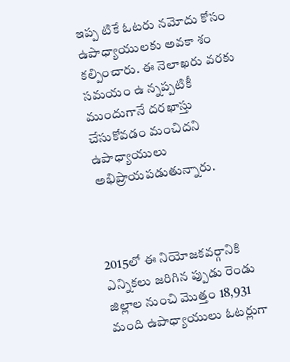ఇప్ప టికే ఓటరు నమోదు కోసం ఉపాధ్యాయులకు అవకా శం కల్పించారు. ఈ నెలాఖరు వరకు సమయం ఉ న్నప్పటికీ ముందుగానే దరఖాస్తు చేసుకోవడం మంచిదని ఉపాధ్యాయులు అభిప్రాయపడుతున్నారు.



2015లో ఈ నియోజకవర్గానికి ఎన్నికలు జరిగిన ప్పుడు రెండు జిల్లాల నుంచి మొత్తం 18,931 మంది ఉపాధ్యాయులు ఓటర్లుగా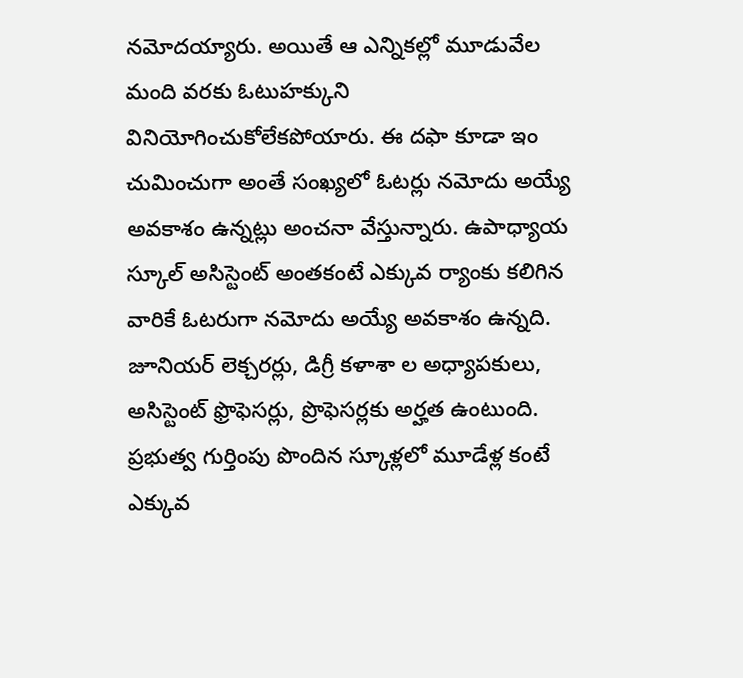నమోదయ్యారు. అయితే ఆ ఎన్నికల్లో మూడువేల మంది వరకు ఓటుహక్కుని వినియోగించుకోలేకపోయారు. ఈ దఫా కూడా ఇం చుమించుగా అంతే సంఖ్యలో ఓటర్లు నమోదు అయ్యే అవకాశం ఉన్నట్లు అంచనా వేస్తున్నారు. ఉపాధ్యాయ స్కూల్‌ అసిస్టెంట్‌ అంతకంటే ఎక్కువ ర్యాంకు కలిగిన వారికే ఓటరుగా నమోదు అయ్యే అవకాశం ఉన్నది. జూనియర్‌ లెక్చరర్లు, డిగ్రీ కళాశా ల అధ్యాపకులు, అసిస్టెంట్‌ ఫ్రొఫెసర్లు, ప్రొఫెసర్లకు అర్హత ఉంటుంది. ప్రభుత్వ గుర్తింపు పొందిన స్కూళ్లలో మూడేళ్ల కంటే ఎక్కువ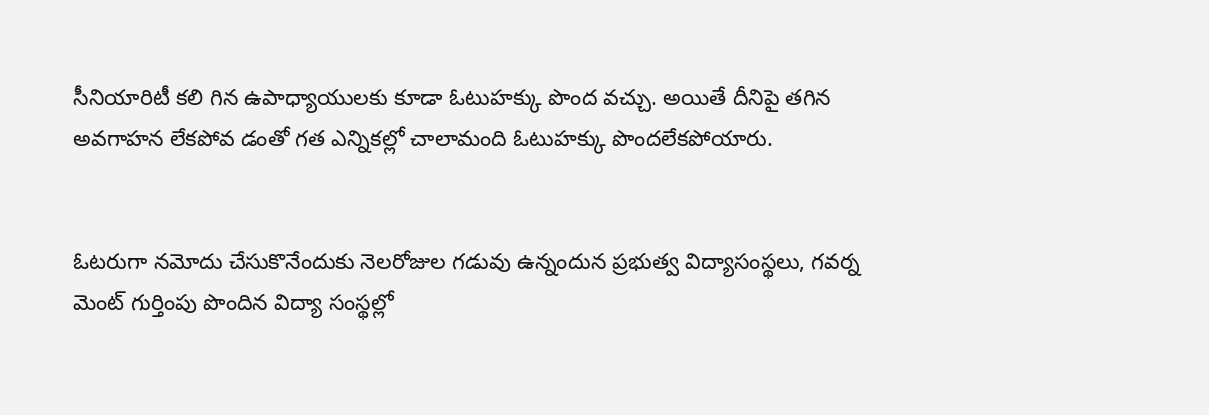సీనియారిటీ కలి గిన ఉపాధ్యాయులకు కూడా ఓటుహక్కు పొంద వచ్చు. అయితే దీనిపై తగిన అవగాహన లేకపోవ డంతో గత ఎన్నికల్లో చాలామంది ఓటుహక్కు పొందలేకపోయారు.


ఓటరుగా నమోదు చేసుకొనేందుకు నెలరోజుల గడువు ఉన్నందున ప్రభుత్వ విద్యాసంస్థలు, గవర్న మెంట్‌ గుర్తింపు పొందిన విద్యా సంస్థల్లో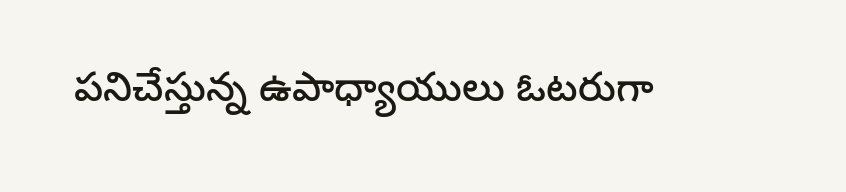పనిచేస్తున్న ఉపాధ్యాయులు ఓటరుగా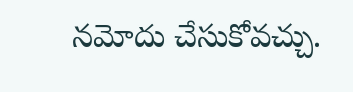నమోదు చేసుకోవచ్చు.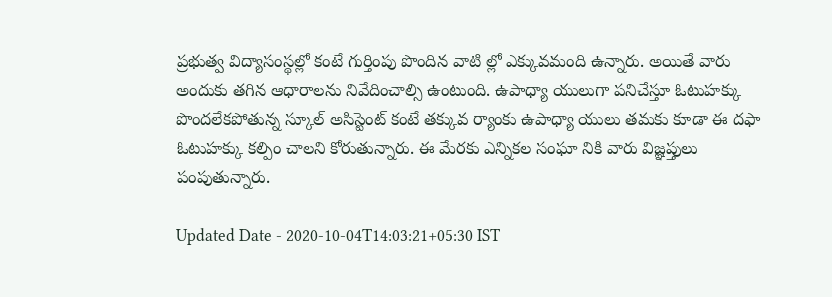ప్రభుత్వ విద్యాసంస్థల్లో కంటే గుర్తింపు పొందిన వాటి ల్లో ఎక్కువమంది ఉన్నారు. అయితే వారు అందుకు తగిన ఆధారాలను నివేదించాల్సి ఉంటుంది. ఉపాధ్యా యులుగా పనిచేస్తూ ఓటుహక్కు పొందలేకపోతున్న స్కూల్‌ అసిస్టెంట్‌ కంటే తక్కువ ర్యాంకు ఉపాధ్యా యులు తమకు కూడా ఈ దఫా ఓటుహక్కు కల్పిం చాలని కోరుతున్నారు. ఈ మేరకు ఎన్నికల సంఘా నికి వారు విజ్ఞప్తులు పంపుతున్నారు.

Updated Date - 2020-10-04T14:03:21+05:30 IST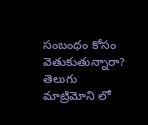సంబంధం కోసం వెతుకుతున్నారా? తెలుగు మాట్రిమోని లో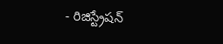- రిజిస్ట్రేషన్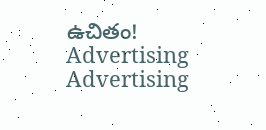ఉచితం!
Advertising
Advertising